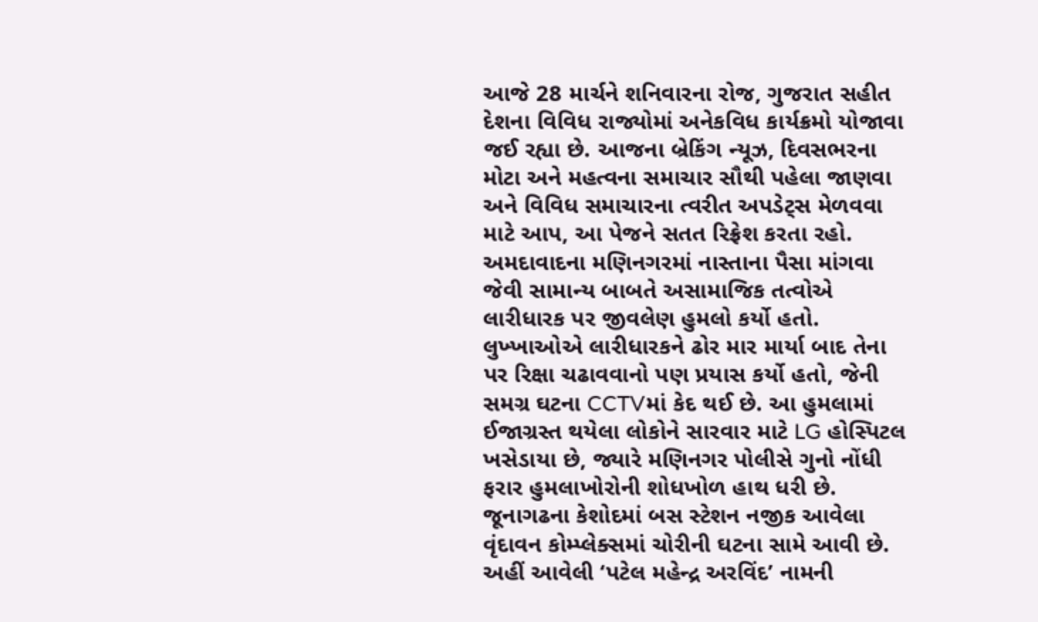આજે 28 માર્ચને શનિવારના રોજ, ગુજરાત સહીત દેશના વિવિધ રાજ્યોમાં અનેકવિધ કાર્યક્રમો યોજાવા જઈ રહ્યા છે. આજના બ્રેકિંગ ન્યૂઝ, દિવસભરના મોટા અને મહત્વના સમાચાર સૌથી પહેલા જાણવા અને વિવિધ સમાચારના ત્વરીત અપડેટ્સ મેળવવા માટે આપ, આ પેજને સતત રિફ્રેશ કરતા રહો.
અમદાવાદના મણિનગરમાં નાસ્તાના પૈસા માંગવા જેવી સામાન્ય બાબતે અસામાજિક તત્વોએ લારીધારક પર જીવલેણ હુમલો કર્યો હતો. લુખ્ખાઓએ લારીધારકને ઢોર માર માર્યા બાદ તેના પર રિક્ષા ચઢાવવાનો પણ પ્રયાસ કર્યો હતો, જેની સમગ્ર ઘટના CCTVમાં કેદ થઈ છે. આ હુમલામાં ઈજાગ્રસ્ત થયેલા લોકોને સારવાર માટે LG હોસ્પિટલ ખસેડાયા છે, જ્યારે મણિનગર પોલીસે ગુનો નોંધી ફરાર હુમલાખોરોની શોધખોળ હાથ ધરી છે.
જૂનાગઢના કેશોદમાં બસ સ્ટેશન નજીક આવેલા વૃંદાવન કોમ્પ્લેક્સમાં ચોરીની ઘટના સામે આવી છે. અહીં આવેલી ‘પટેલ મહેન્દ્ર અરવિંદ’ નામની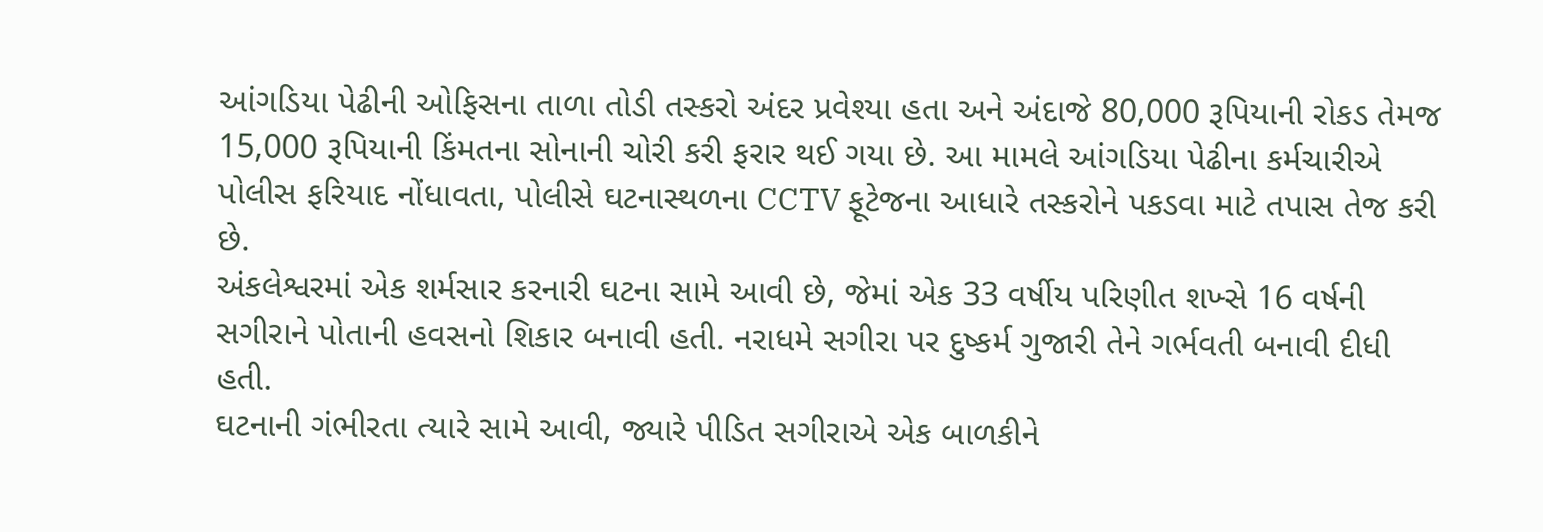આંગડિયા પેઢીની ઓફિસના તાળા તોડી તસ્કરો અંદર પ્રવેશ્યા હતા અને અંદાજે 80,000 રૂપિયાની રોકડ તેમજ 15,000 રૂપિયાની કિંમતના સોનાની ચોરી કરી ફરાર થઈ ગયા છે. આ મામલે આંગડિયા પેઢીના કર્મચારીએ પોલીસ ફરિયાદ નોંધાવતા, પોલીસે ઘટનાસ્થળના CCTV ફૂટેજના આધારે તસ્કરોને પકડવા માટે તપાસ તેજ કરી છે.
અંકલેશ્વરમાં એક શર્મસાર કરનારી ઘટના સામે આવી છે, જેમાં એક 33 વર્ષીય પરિણીત શખ્સે 16 વર્ષની સગીરાને પોતાની હવસનો શિકાર બનાવી હતી. નરાધમે સગીરા પર દુષ્કર્મ ગુજારી તેને ગર્ભવતી બનાવી દીધી હતી.
ઘટનાની ગંભીરતા ત્યારે સામે આવી, જ્યારે પીડિત સગીરાએ એક બાળકીને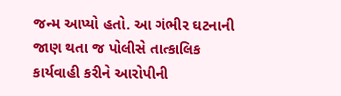જન્મ આપ્યો હતો. આ ગંભીર ઘટનાની જાણ થતા જ પોલીસે તાત્કાલિક કાર્યવાહી કરીને આરોપીની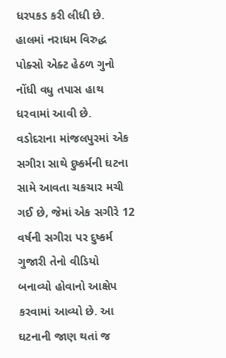ધરપકડ કરી લીધી છે. હાલમાં નરાધમ વિરુદ્ધ પોક્સો એક્ટ હેઠળ ગુનો નોંધી વધુ તપાસ હાથ ધરવામાં આવી છે.
વડોદરાના માંજલપુરમાં એક સગીરા સાથે દુષ્કર્મની ઘટના સામે આવતા ચકચાર મચી ગઈ છે, જેમાં એક સગીરે 12 વર્ષની સગીરા પર દુષ્કર્મ ગુજારી તેનો વીડિયો બનાવ્યો હોવાનો આક્ષેપ કરવામાં આવ્યો છે. આ ઘટનાની જાણ થતાં જ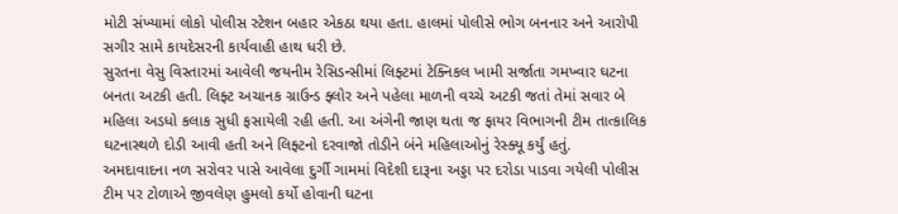મોટી સંખ્યામાં લોકો પોલીસ સ્ટેશન બહાર એકઠા થયા હતા. હાલમાં પોલીસે ભોગ બનનાર અને આરોપી સગીર સામે કાયદેસરની કાર્યવાહી હાથ ધરી છે.
સુરતના વેસુ વિસ્તારમાં આવેલી જયનીમ રેસિડન્સીમાં લિફ્ટમાં ટેક્નિકલ ખામી સર્જાતા ગમખ્વાર ઘટના બનતા અટકી હતી. લિફ્ટ અચાનક ગ્રાઉન્ડ ફ્લોર અને પહેલા માળની વચ્ચે અટકી જતાં તેમાં સવાર બે મહિલા અડધો કલાક સુધી ફસાયેલી રહી હતી. આ અંગેની જાણ થતા જ ફાયર વિભાગની ટીમ તાત્કાલિક ઘટનાસ્થળે દોડી આવી હતી અને લિફ્ટનો દરવાજો તોડીને બંને મહિલાઓનું રેસ્ક્યૂ કર્યું હતું.
અમદાવાદના નળ સરોવર પાસે આવેલા દુર્ગી ગામમાં વિદેશી દારૂના અડ્ડા પર દરોડા પાડવા ગયેલી પોલીસ ટીમ પર ટોળાએ જીવલેણ હુમલો કર્યો હોવાની ઘટના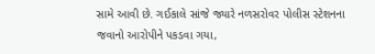સામે આવી છે. ગઈકાલે સાંજે જ્યારે નળસરોવર પોલીસ સ્ટેશનના જવાનો આરોપીને પકડવા ગયા,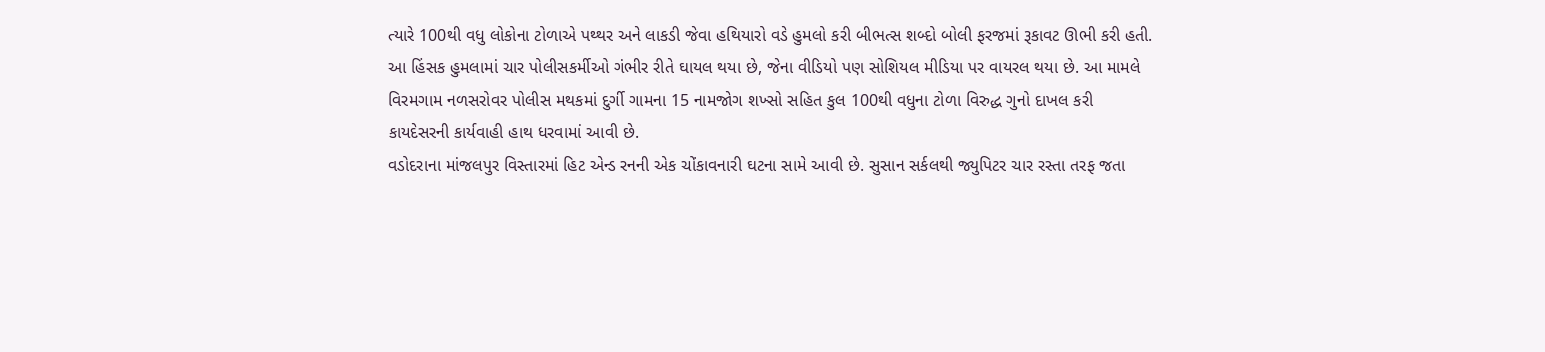ત્યારે 100થી વધુ લોકોના ટોળાએ પથ્થર અને લાકડી જેવા હથિયારો વડે હુમલો કરી બીભત્સ શબ્દો બોલી ફરજમાં રૂકાવટ ઊભી કરી હતી.
આ હિંસક હુમલામાં ચાર પોલીસકર્મીઓ ગંભીર રીતે ઘાયલ થયા છે, જેના વીડિયો પણ સોશિયલ મીડિયા પર વાયરલ થયા છે. આ મામલે વિરમગામ નળસરોવર પોલીસ મથકમાં દુર્ગી ગામના 15 નામજોગ શખ્સો સહિત કુલ 100થી વધુના ટોળા વિરુદ્ધ ગુનો દાખલ કરી કાયદેસરની કાર્યવાહી હાથ ધરવામાં આવી છે.
વડોદરાના માંજલપુર વિસ્તારમાં હિટ એન્ડ રનની એક ચોંકાવનારી ઘટના સામે આવી છે. સુસાન સર્કલથી જ્યુપિટર ચાર રસ્તા તરફ જતા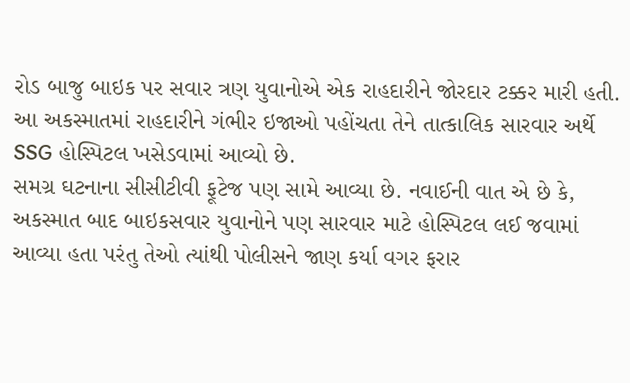રોડ બાજુ બાઇક પર સવાર ત્રણ યુવાનોએ એક રાહદારીને જોરદાર ટક્કર મારી હતી. આ અકસ્માતમાં રાહદારીને ગંભીર ઇજાઓ પહોંચતા તેને તાત્કાલિક સારવાર અર્થે SSG હોસ્પિટલ ખસેડવામાં આવ્યો છે.
સમગ્ર ઘટનાના સીસીટીવી ફૂટેજ પણ સામે આવ્યા છે. નવાઈની વાત એ છે કે, અકસ્માત બાદ બાઇકસવાર યુવાનોને પણ સારવાર માટે હોસ્પિટલ લઈ જવામાં આવ્યા હતા પરંતુ તેઓ ત્યાંથી પોલીસને જાણ કર્યા વગર ફરાર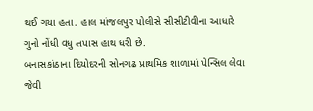થઈ ગયા હતા. હાલ માંજલપુર પોલીસે સીસીટીવીના આધારે ગુનો નોંધી વધુ તપાસ હાથ ધરી છે.
બનાસકાંઠાના દિયોદરની સોનગઢ પ્રાથમિક શાળામાં પેન્સિલ લેવા જેવી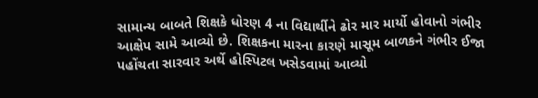સામાન્ય બાબતે શિક્ષકે ધોરણ 4 ના વિદ્યાર્થીને ઢોર માર માર્યો હોવાનો ગંભીર આક્ષેપ સામે આવ્યો છે. શિક્ષકના મારના કારણે માસૂમ બાળકને ગંભીર ઈજા પહોંચતા સારવાર અર્થે હોસ્પિટલ ખસેડવામાં આવ્યો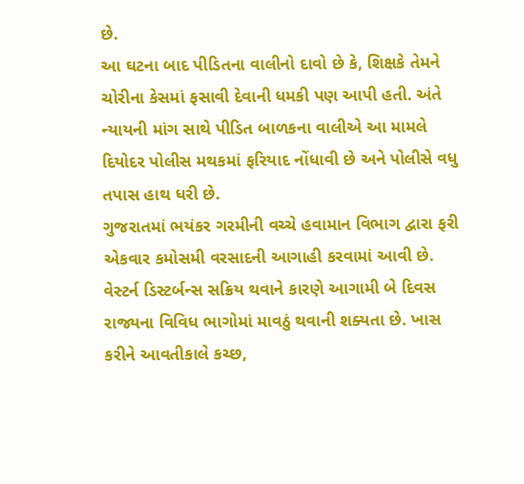છે.
આ ઘટના બાદ પીડિતના વાલીનો દાવો છે કે, શિક્ષકે તેમને ચોરીના કેસમાં ફસાવી દેવાની ધમકી પણ આપી હતી. અંતે ન્યાયની માંગ સાથે પીડિત બાળકના વાલીએ આ મામલે દિયોદર પોલીસ મથકમાં ફરિયાદ નોંધાવી છે અને પોલીસે વધુ તપાસ હાથ ધરી છે.
ગુજરાતમાં ભયંકર ગરમીની વચ્ચે હવામાન વિભાગ દ્વારા ફરી એકવાર કમોસમી વરસાદની આગાહી કરવામાં આવી છે. વેસ્ટર્ન ડિસ્ટર્બન્સ સક્રિય થવાને કારણે આગામી બે દિવસ રાજ્યના વિવિધ ભાગોમાં માવઠું થવાની શક્યતા છે. ખાસ કરીને આવતીકાલે કચ્છ,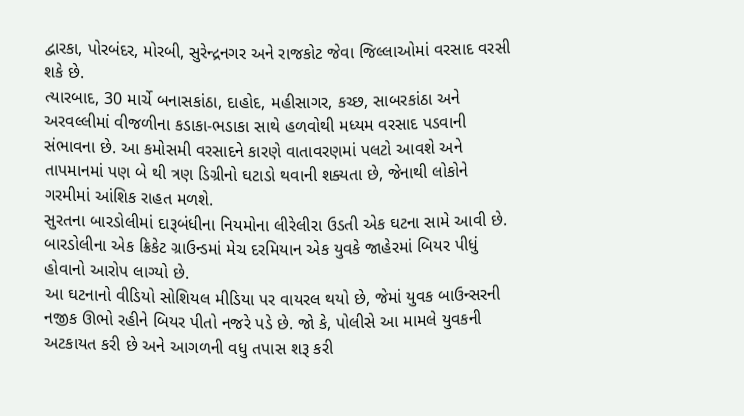દ્વારકા, પોરબંદર, મોરબી, સુરેન્દ્રનગર અને રાજકોટ જેવા જિલ્લાઓમાં વરસાદ વરસી શકે છે.
ત્યારબાદ, 30 માર્ચે બનાસકાંઠા, દાહોદ, મહીસાગર, કચ્છ, સાબરકાંઠા અને અરવલ્લીમાં વીજળીના કડાકા-ભડાકા સાથે હળવોથી મધ્યમ વરસાદ પડવાની સંભાવના છે. આ કમોસમી વરસાદને કારણે વાતાવરણમાં પલટો આવશે અને તાપમાનમાં પણ બે થી ત્રણ ડિગ્રીનો ઘટાડો થવાની શક્યતા છે, જેનાથી લોકોને ગરમીમાં આંશિક રાહત મળશે.
સુરતના બારડોલીમાં દારૂબંધીના નિયમોના લીરેલીરા ઉડતી એક ઘટના સામે આવી છે. બારડોલીના એક ક્રિકેટ ગ્રાઉન્ડમાં મેચ દરમિયાન એક યુવકે જાહેરમાં બિયર પીધું હોવાનો આરોપ લાગ્યો છે.
આ ઘટનાનો વીડિયો સોશિયલ મીડિયા પર વાયરલ થયો છે, જેમાં યુવક બાઉન્સરની નજીક ઊભો રહીને બિયર પીતો નજરે પડે છે. જો કે, પોલીસે આ મામલે યુવકની અટકાયત કરી છે અને આગળની વધુ તપાસ શરૂ કરી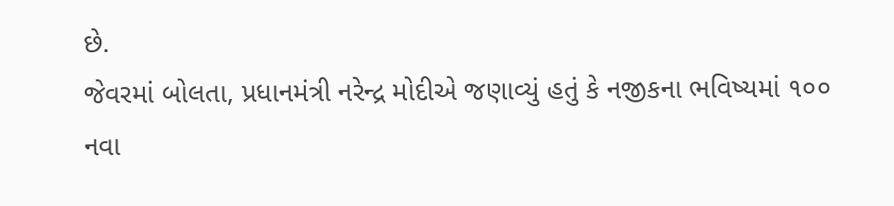છે.
જેવરમાં બોલતા, પ્રધાનમંત્રી નરેન્દ્ર મોદીએ જણાવ્યું હતું કે નજીકના ભવિષ્યમાં ૧૦૦ નવા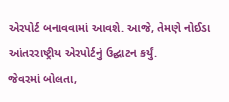એરપોર્ટ બનાવવામાં આવશે. આજે, તેમણે નોઈડા આંતરરાષ્ટ્રીય એરપોર્ટનું ઉદ્ઘાટન કર્યું.
જેવરમાં બોલતા,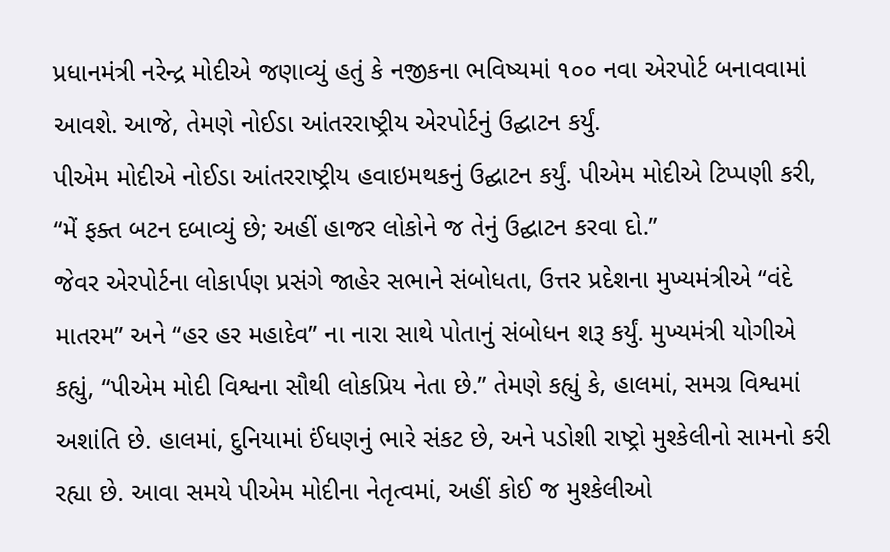પ્રધાનમંત્રી નરેન્દ્ર મોદીએ જણાવ્યું હતું કે નજીકના ભવિષ્યમાં ૧૦૦ નવા એરપોર્ટ બનાવવામાં આવશે. આજે, તેમણે નોઈડા આંતરરાષ્ટ્રીય એરપોર્ટનું ઉદ્ઘાટન કર્યું.
પીએમ મોદીએ નોઈડા આંતરરાષ્ટ્રીય હવાઇમથકનું ઉદ્ઘાટન કર્યું. પીએમ મોદીએ ટિપ્પણી કરી, “મેં ફક્ત બટન દબાવ્યું છે; અહીં હાજર લોકોને જ તેનું ઉદ્ઘાટન કરવા દો.”
જેવર એરપોર્ટના લોકાર્પણ પ્રસંગે જાહેર સભાને સંબોધતા, ઉત્તર પ્રદેશના મુખ્યમંત્રીએ “વંદે માતરમ” અને “હર હર મહાદેવ” ના નારા સાથે પોતાનું સંબોધન શરૂ કર્યું. મુખ્યમંત્રી યોગીએ કહ્યું, “પીએમ મોદી વિશ્વના સૌથી લોકપ્રિય નેતા છે.” તેમણે કહ્યું કે, હાલમાં, સમગ્ર વિશ્વમાં અશાંતિ છે. હાલમાં, દુનિયામાં ઈંધણનું ભારે સંકટ છે, અને પડોશી રાષ્ટ્રો મુશ્કેલીનો સામનો કરી રહ્યા છે. આવા સમયે પીએમ મોદીના નેતૃત્વમાં, અહીં કોઈ જ મુશ્કેલીઓ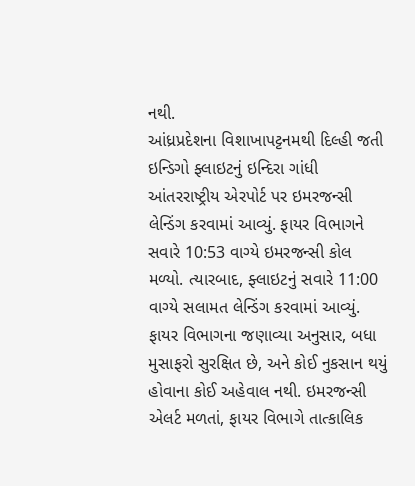નથી.
આંધ્રપ્રદેશના વિશાખાપટ્ટનમથી દિલ્હી જતી ઇન્ડિગો ફ્લાઇટનું ઇન્દિરા ગાંધી આંતરરાષ્ટ્રીય એરપોર્ટ પર ઇમરજન્સી લેન્ડિંગ કરવામાં આવ્યું. ફાયર વિભાગને સવારે 10:53 વાગ્યે ઇમરજન્સી કોલ મળ્યો. ત્યારબાદ, ફ્લાઇટનું સવારે 11:00 વાગ્યે સલામત લેન્ડિંગ કરવામાં આવ્યું. ફાયર વિભાગના જણાવ્યા અનુસાર, બધા મુસાફરો સુરક્ષિત છે, અને કોઈ નુકસાન થયું હોવાના કોઈ અહેવાલ નથી. ઇમરજન્સી એલર્ટ મળતાં, ફાયર વિભાગે તાત્કાલિક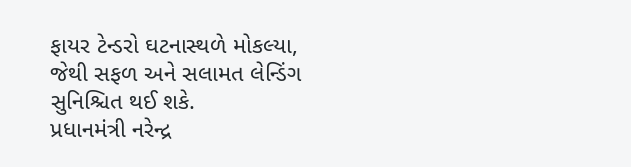ફાયર ટેન્ડરો ઘટનાસ્થળે મોકલ્યા, જેથી સફળ અને સલામત લેન્ડિંગ સુનિશ્ચિત થઈ શકે.
પ્રધાનમંત્રી નરેન્દ્ર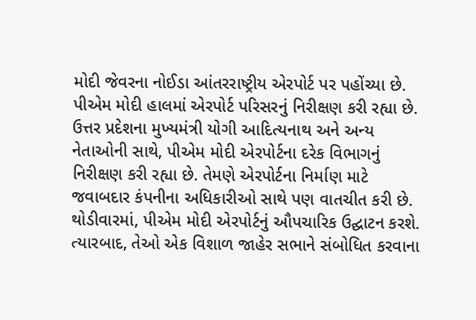મોદી જેવરના નોઈડા આંતરરાષ્ટ્રીય એરપોર્ટ પર પહોંચ્યા છે. પીએમ મોદી હાલમાં એરપોર્ટ પરિસરનું નિરીક્ષણ કરી રહ્યા છે. ઉત્તર પ્રદેશના મુખ્યમંત્રી યોગી આદિત્યનાથ અને અન્ય નેતાઓની સાથે, પીએમ મોદી એરપોર્ટના દરેક વિભાગનું નિરીક્ષણ કરી રહ્યા છે. તેમણે એરપોર્ટના નિર્માણ માટે જવાબદાર કંપનીના અધિકારીઓ સાથે પણ વાતચીત કરી છે. થોડીવારમાં, પીએમ મોદી એરપોર્ટનું ઔપચારિક ઉદ્ઘાટન કરશે. ત્યારબાદ, તેઓ એક વિશાળ જાહેર સભાને સંબોધિત કરવાના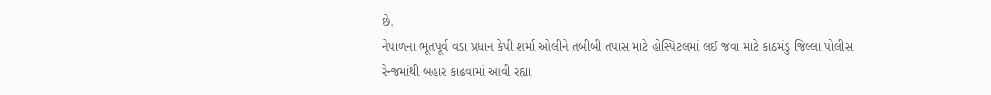છે.
નેપાળના ભૂતપૂર્વ વડા પ્રધાન કેપી શર્મા ઓલીને તબીબી તપાસ માટે હોસ્પિટલમાં લઈ જવા માટે કાઠમંડુ જિલ્લા પોલીસ રેન્જમાંથી બહાર કાઢવામાં આવી રહ્યા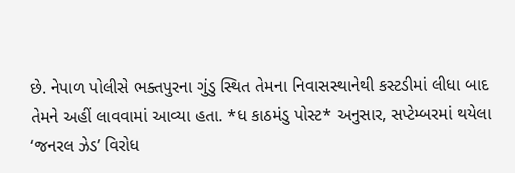છે. નેપાળ પોલીસે ભક્તપુરના ગુંડુ સ્થિત તેમના નિવાસસ્થાનેથી કસ્ટડીમાં લીધા બાદ તેમને અહીં લાવવામાં આવ્યા હતા. *ધ કાઠમંડુ પોસ્ટ* અનુસાર, સપ્ટેમ્બરમાં થયેલા ‘જનરલ ઝેડ’ વિરોધ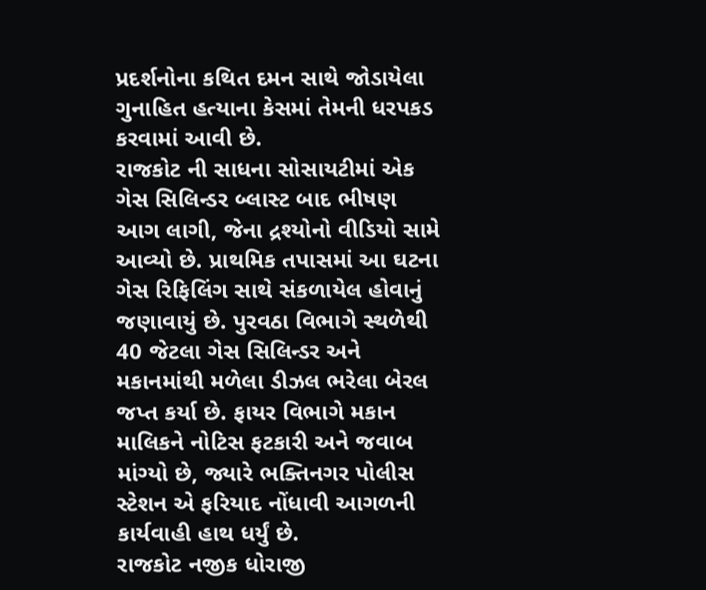પ્રદર્શનોના કથિત દમન સાથે જોડાયેલા ગુનાહિત હત્યાના કેસમાં તેમની ધરપકડ કરવામાં આવી છે.
રાજકોટ ની સાધના સોસાયટીમાં એક ગેસ સિલિન્ડર બ્લાસ્ટ બાદ ભીષણ આગ લાગી, જેના દ્રશ્યોનો વીડિયો સામે આવ્યો છે. પ્રાથમિક તપાસમાં આ ઘટના ગેસ રિફિલિંગ સાથે સંકળાયેલ હોવાનું જણાવાયું છે. પુરવઠા વિભાગે સ્થળેથી 40 જેટલા ગેસ સિલિન્ડર અને મકાનમાંથી મળેલા ડીઝલ ભરેલા બેરલ જપ્ત કર્યા છે. ફાયર વિભાગે મકાન માલિકને નોટિસ ફટકારી અને જવાબ માંગ્યો છે, જ્યારે ભક્તિનગર પોલીસ સ્ટેશન એ ફરિયાદ નોંધાવી આગળની કાર્યવાહી હાથ ધર્યું છે.
રાજકોટ નજીક ધોરાજી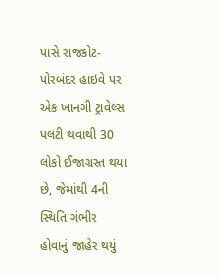પાસે રાજકોટ-પોરબંદર હાઇવે પર એક ખાનગી ટ્રાવેલ્સ પલટી થવાથી 30 લોકો ઈજાગ્રસ્ત થયા છે, જેમાંથી 4ની સ્થિતિ ગંભીર હોવાનું જાહેર થયું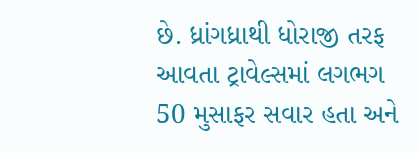છે. ધ્રાંગધ્રાથી ધોરાજી તરફ આવતા ટ્રાવેલ્સમાં લગભગ 50 મુસાફર સવાર હતા અને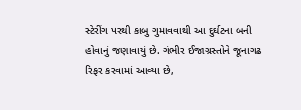સ્ટેરીંગ પરથી કાબુ ગુમાવવાથી આ દુર્ઘટના બની હોવાનું જણાવાયું છે. ગંભીર ઈજાગ્રસ્તોને જૂનાગઢ રિફર કરવામાં આવ્યા છે,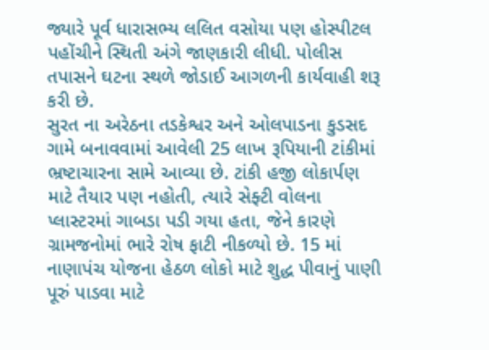જ્યારે પૂર્વ ધારાસભ્ય લલિત વસોયા પણ હોસ્પીટલ પહોંચીને સ્થિતી અંગે જાણકારી લીધી. પોલીસ તપાસને ઘટના સ્થળે જોડાઈ આગળની કાર્યવાહી શરૂ કરી છે.
સુરત ના અરેઠના તડકેશ્વર અને ઓલપાડના કુડસદ ગામે બનાવવામાં આવેલી 25 લાખ રૂપિયાની ટાંકીમાં ભ્રષ્ટાચારના સામે આવ્યા છે. ટાંકી હજી લોકાર્પણ માટે તૈયાર પણ નહોતી, ત્યારે સેફ્ટી વોલના પ્લાસ્ટરમાં ગાબડા પડી ગયા હતા, જેને કારણે ગ્રામજનોમાં ભારે રોષ ફાટી નીકળ્યો છે. 15 માં નાણાપંચ યોજના હેઠળ લોકો માટે શુદ્ધ પીવાનું પાણી પૂરું પાડવા માટે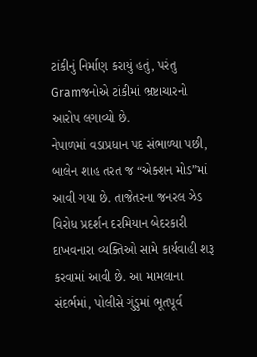ટાંકીનું નિર્માણ કરાયું હતું, પરંતુ Gramજનોએ ટાંકીમાં ભ્રષ્ટાચારનો આરોપ લગાવ્યો છે.
નેપાળમાં વડાપ્રધાન પદ સંભાળ્યા પછી, બાલેન શાહ તરત જ “એક્શન મોડ”માં આવી ગયા છે. તાજેતરના જનરલ ઝેડ વિરોધ પ્રદર્શન દરમિયાન બેદરકારી દાખવનારા વ્યક્તિઓ સામે કાર્યવાહી શરૂ કરવામાં આવી છે. આ મામલાના સંદર્ભમાં, પોલીસે ગુંડુમાં ભૂતપૂર્વ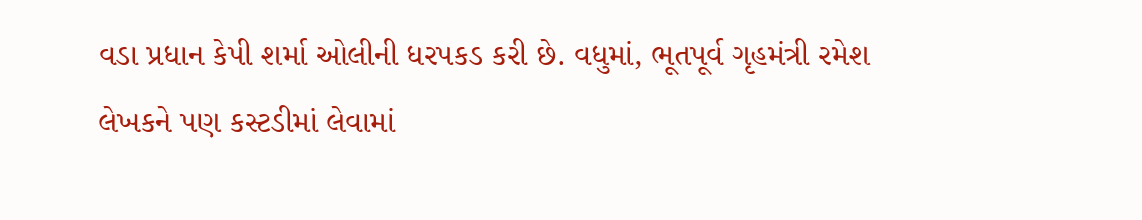વડા પ્રધાન કેપી શર્મા ઓલીની ધરપકડ કરી છે. વધુમાં, ભૂતપૂર્વ ગૃહમંત્રી રમેશ લેખકને પણ કસ્ટડીમાં લેવામાં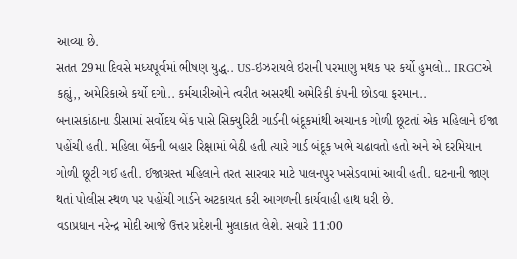આવ્યા છે.
સતત 29મા દિવસે મધ્યપૂર્વમાં ભીષણ યુદ્ધ.. US-ઇઝરાયલે ઇરાની પરમાણુ મથક પર કર્યો હુમલો.. IRGCએ કહ્યું,, અમેરિકાએ કર્યો દગો.. કર્મચારીઓને ત્વરીત અસરથી અમેરિકી કંપની છોડવા ફરમાન..
બનાસકાંઠાના ડીસામાં સર્વોદય બેંક પાસે સિક્યુરિટી ગાર્ડની બંદૂકમાંથી અચાનક ગોળી છૂટતાં એક મહિલાને ઈજા પહોંચી હતી. મહિલા બેંકની બહાર રિક્ષામાં બેઠી હતી ત્યારે ગાર્ડ બંદૂક ખભે ચઢાવતો હતો અને એ દરમિયાન ગોળી છૂટી ગઈ હતી. ઈજાગ્રસ્ત મહિલાને તરત સારવાર માટે પાલનપુર ખસેડવામાં આવી હતી. ઘટનાની જાણ થતાં પોલીસ સ્થળ પર પહોંચી ગાર્ડને અટકાયત કરી આગળની કાર્યવાહી હાથ ધરી છે.
વડાપ્રધાન નરેન્દ્ર મોદી આજે ઉત્તર પ્રદેશની મુલાકાત લેશે. સવારે 11:00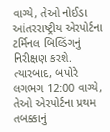વાગ્યે, તેઓ નોઈડા આંતરરાષ્ટ્રીય એરપોર્ટના ટર્મિનલ બિલ્ડિંગનું નિરીક્ષણ કરશે. ત્યારબાદ, બપોરે લગભગ 12:00 વાગ્યે, તેઓ એરપોર્ટના પ્રથમ તબક્કાનું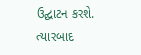ઉદ્ઘાટન કરશે. ત્યારબાદ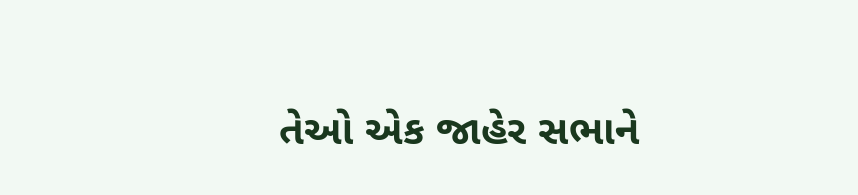તેઓ એક જાહેર સભાને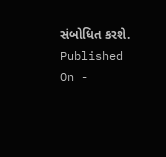સંબોધિત કરશે.
Published On -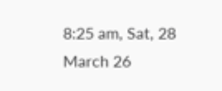8:25 am, Sat, 28 March 26